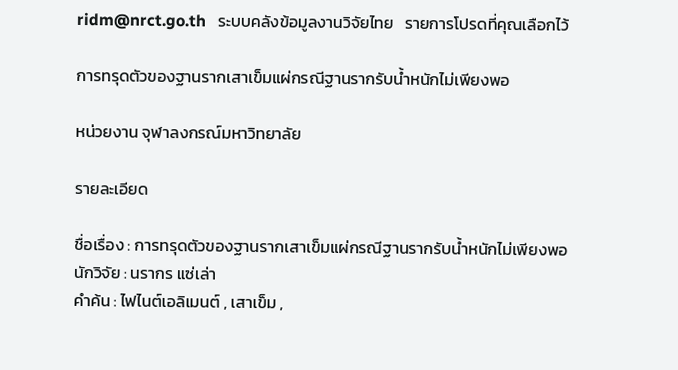ridm@nrct.go.th   ระบบคลังข้อมูลงานวิจัยไทย   รายการโปรดที่คุณเลือกไว้

การทรุดตัวของฐานรากเสาเข็มแผ่กรณีฐานรากรับน้ำหนักไม่เพียงพอ

หน่วยงาน จุฬาลงกรณ์มหาวิทยาลัย

รายละเอียด

ชื่อเรื่อง : การทรุดตัวของฐานรากเสาเข็มแผ่กรณีฐานรากรับน้ำหนักไม่เพียงพอ
นักวิจัย : นรากร แซ่เล่า
คำค้น : ไฟไนต์เอลิเมนต์ , เสาเข็ม ,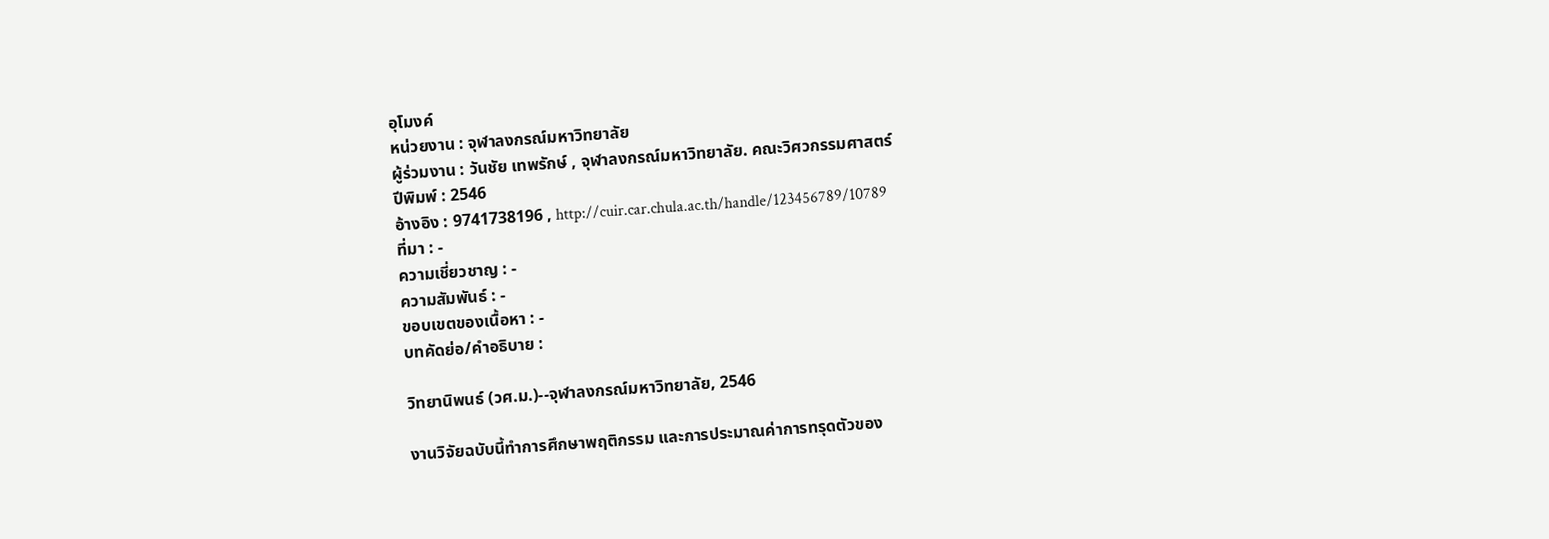อุโมงค์
หน่วยงาน : จุฬาลงกรณ์มหาวิทยาลัย
ผู้ร่วมงาน : วันชัย เทพรักษ์ , จุฬาลงกรณ์มหาวิทยาลัย. คณะวิศวกรรมศาสตร์
ปีพิมพ์ : 2546
อ้างอิง : 9741738196 , http://cuir.car.chula.ac.th/handle/123456789/10789
ที่มา : -
ความเชี่ยวชาญ : -
ความสัมพันธ์ : -
ขอบเขตของเนื้อหา : -
บทคัดย่อ/คำอธิบาย :

วิทยานิพนธ์ (วศ.ม.)--จุฬาลงกรณ์มหาวิทยาลัย, 2546

งานวิจัยฉบับนี้ทำการศึกษาพฤติกรรม และการประมาณค่าการทรุดตัวของ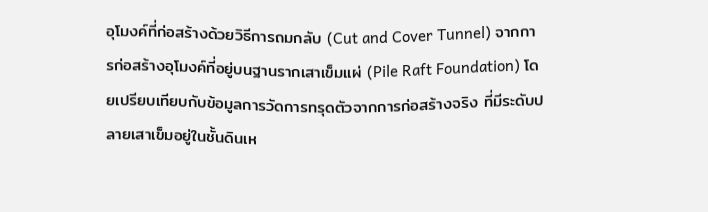อุโมงค์ที่ก่อสร้างด้วยวิธีการถมกลับ (Cut and Cover Tunnel) จากการก่อสร้างอุโมงค์ที่อยู่บนฐานรากเสาเข็มแผ่ (Pile Raft Foundation) โดยเปรียบเทียบกับข้อมูลการวัดการทรุดตัวจากการก่อสร้างจริง ที่มีระดับปลายเสาเข็มอยู่ในชั้นดินเห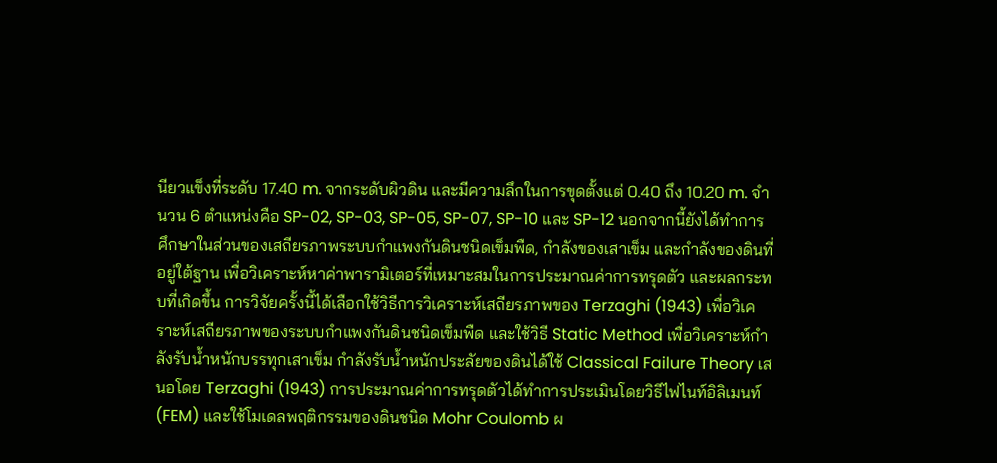นียวแข็งที่ระดับ 17.40 m. จากระดับผิวดิน และมีความลึกในการขุดตั้งแต่ 0.40 ถึง 10.20 m. จำนวน 6 ตำแหน่งคือ SP-02, SP-03, SP-05, SP-07, SP-10 และ SP-12 นอกจากนี้ยังได้ทำการศึกษาในส่วนของเสถียรภาพระบบกำแพงกันดินชนิดเข็มพืด, กำลังของเสาเข็ม และกำลังของดินที่อยู่ใต้ฐาน เพื่อวิเคราะห์หาค่าพารามิเตอร์ที่เหมาะสมในการประมาณค่าการทรุดตัว และผลกระทบที่เกิดขึ้น การวิจัยครั้งนี้ได้เลือกใช้วิธีการวิเคราะห์เสถียรภาพของ Terzaghi (1943) เพื่อวิเคราะห์เสถียรภาพของระบบกำแพงกันดินชนิดเข็มพืด และใช้วิธี Static Method เพื่อวิเคราะห์กำลังรับน้ำหนักบรรทุกเสาเข็ม กำลังรับน้ำหนักประลัยของดินได้ใช้ Classical Failure Theory เสนอโดย Terzaghi (1943) การประมาณค่าการทรุดตัวได้ทำการประเมินโดยวิธีไฟไนท์อิลิเมนท์ (FEM) และใช้โมเดลพฤติกรรมของดินชนิด Mohr Coulomb ผ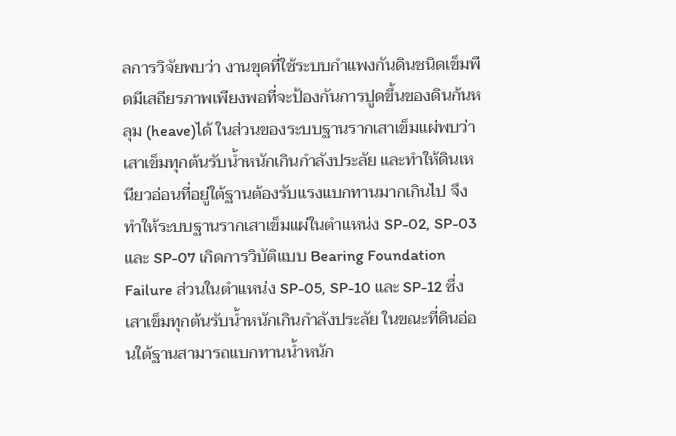ลการวิจัยพบว่า งานขุดที่ใช้ระบบกำแพงกันดินชนิดเข็มพืดมีเสถียรภาพเพียงพอที่จะป้องกันการปูดขึ้นของดินก้นหลุม (heave)ได้ ในส่วนของระบบฐานรากเสาเข็มแผ่พบว่า เสาเข็มทุกต้นรับน้ำหนักเกินกำลังประลัย และทำให้ดินเหนียวอ่อนที่อยู่ใต้ฐานต้องรับแรงแบกทานมากเกินไป จึงทำให้ระบบฐานรากเสาเข็มแผ่ในตำแหน่ง SP-02, SP-03 และ SP-07 เกิดการวิบัติแบบ Bearing Foundation Failure ส่วนในตำแหน่ง SP-05, SP-10 และ SP-12 ซึ่งเสาเข็มทุกต้นรับน้ำหนักเกินกำลังประลัย ในขณะที่ดินอ่อนใต้ฐานสามารถแบกทานน้ำหนัก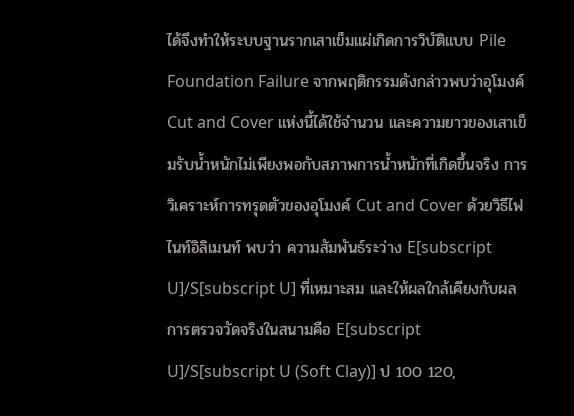ได้จึงทำให้ระบบฐานรากเสาเข็มแผ่เกิดการวิบัติแบบ Pile Foundation Failure จากพฤติกรรมดังกล่าวพบว่าอุโมงค์ Cut and Cover แห่งนี้ได้ใช้จำนวน และความยาวของเสาเข็มรับน้ำหนักไม่เพียงพอกับสภาพการน้ำหนักที่เกิดขึ้นจริง การวิเคราะห์การทรุดตัวของอุโมงค์ Cut and Cover ด้วยวิธีไฟไนท์อิลิเมนท์ พบว่า ความสัมพันธ์ระว่าง E[subscript U]/S[subscript U] ที่เหมาะสม และให้ผลใกล้เคียงกับผลการตรวจวัดจริงในสนามคือ E[subscript U]/S[subscript U (Soft Clay)] ป 100 120,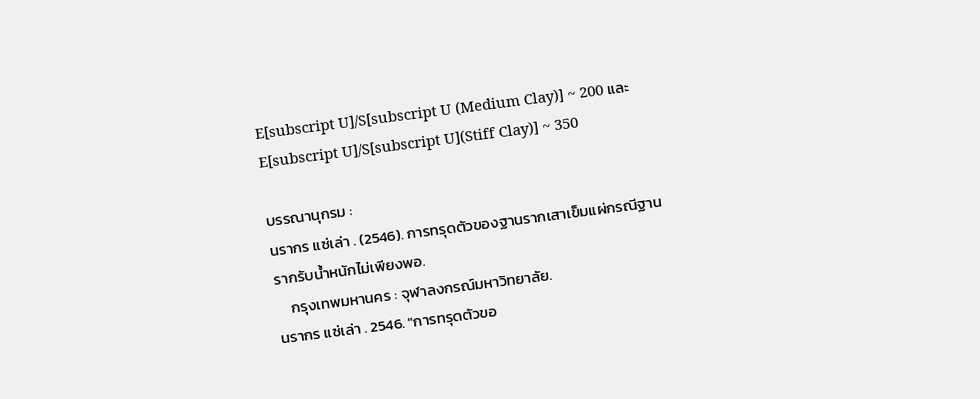E[subscript U]/S[subscript U (Medium Clay)] ~ 200 และ E[subscript U]/S[subscript U](Stiff Clay)] ~ 350

บรรณานุกรม :
นรากร แซ่เล่า . (2546). การทรุดตัวของฐานรากเสาเข็มแผ่กรณีฐานรากรับน้ำหนักไม่เพียงพอ.
    กรุงเทพมหานคร : จุฬาลงกรณ์มหาวิทยาลัย.
นรากร แซ่เล่า . 2546. "การทรุดตัวขอ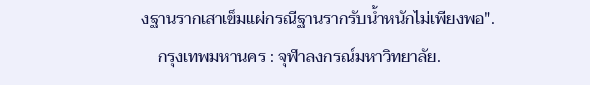งฐานรากเสาเข็มแผ่กรณีฐานรากรับน้ำหนักไม่เพียงพอ".
    กรุงเทพมหานคร : จุฬาลงกรณ์มหาวิทยาลัย.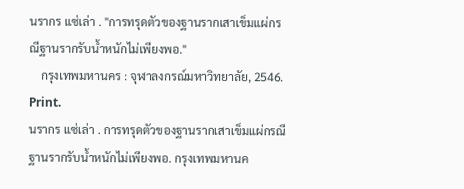นรากร แซ่เล่า . "การทรุดตัวของฐานรากเสาเข็มแผ่กรณีฐานรากรับน้ำหนักไม่เพียงพอ."
    กรุงเทพมหานคร : จุฬาลงกรณ์มหาวิทยาลัย, 2546. Print.
นรากร แซ่เล่า . การทรุดตัวของฐานรากเสาเข็มแผ่กรณีฐานรากรับน้ำหนักไม่เพียงพอ. กรุงเทพมหานค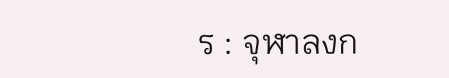ร : จุฬาลงก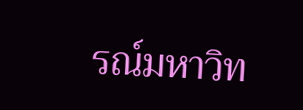รณ์มหาวิท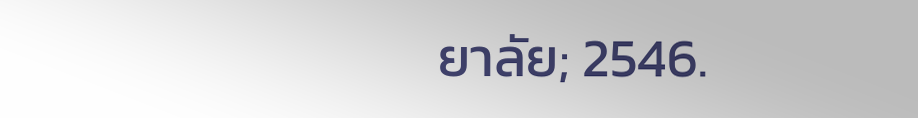ยาลัย; 2546.